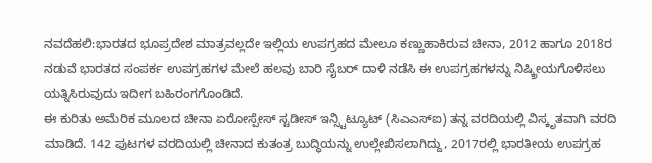ನವದೆಹಲಿ:ಭಾರತದ ಭೂಪ್ರದೇಶ ಮಾತ್ರವಲ್ಲದೇ ಇಲ್ಲಿಯ ಉಪಗ್ರಹದ ಮೇಲೂ ಕಣ್ಣುಹಾಕಿರುವ ಚೀನಾ, 2012 ಹಾಗೂ 2018ರ ನಡುವೆ ಭಾರತದ ಸಂಪರ್ಕ ಉಪಗ್ರಹಗಳ ಮೇಲೆ ಹಲವು ಬಾರಿ ಸೈಬರ್‌ ದಾಳಿ ನಡೆಸಿ ಈ ಉಪಗ್ರಹಗಳನ್ನು ನಿಷ್ಕ್ರೀಯಗೊಳಿಸಲು ಯತ್ನಿಸಿರುವುದು ಇದೀಗ ಬಹಿರಂಗಗೊಂಡಿದೆ.
ಈ ಕುರಿತು ಅಮೆರಿಕ ಮೂಲದ ಚೀನಾ ಏರೋಸ್ಪೇಸ್ ಸ್ಟಡೀಸ್ ಇನ್ಸ್ಟಿಟ್ಯೂಟ್ (ಸಿಎಎಸ್ಐ) ತನ್ನ ವರದಿಯಲ್ಲಿ ವಿಸ್ಕೃತವಾಗಿ ವರದಿ ಮಾಡಿದೆ. 142 ಪುಟಗಳ ವರದಿಯಲ್ಲಿ ಚೀನಾದ ಕುತಂತ್ರ ಬುದ್ಧಿಯನ್ನು ಉಲ್ಲೇಖಿಸಲಾಗಿದ್ದು, 2017ರಲ್ಲಿ ಭಾರತೀಯ ಉಪಗ್ರಹ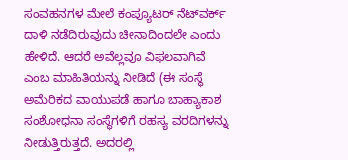ಸಂವಹನಗಳ ಮೇಲೆ ಕಂಪ್ಯೂಟರ್ ನೆಟ್‌ವರ್ಕ್ ದಾಳಿ ನಡೆದಿರುವುದು ಚೀನಾದಿಂದಲೇ ಎಂದು ಹೇಳಿದೆ. ಆದರೆ ಅವೆಲ್ಲವೂ ವಿಫಲವಾಗಿವೆ ಎಂಬ ಮಾಹಿತಿಯನ್ನು ನೀಡಿದೆ (ಈ ಸಂಸ್ಥೆ ಅಮೆರಿಕದ ವಾಯುಪಡೆ ಹಾಗೂ ಬಾಹ್ಯಾಕಾಶ ಸಂಶೋಧನಾ ಸಂಸ್ಥೆಗಳಿಗೆ ರಹಸ್ಯ ವರದಿಗಳನ್ನು ನೀಡುತ್ತಿರುತ್ತದೆ. ಅದರಲ್ಲಿ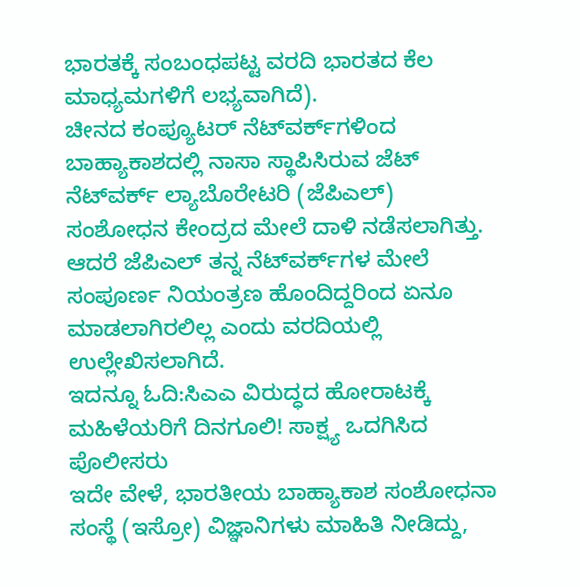ಭಾರತಕ್ಕೆ ಸಂಬಂಧಪಟ್ಟ ವರದಿ ಭಾರತದ ಕೆಲ ಮಾಧ್ಯಮಗಳಿಗೆ ಲಭ್ಯವಾಗಿದೆ).
ಚೀನದ ಕಂಪ್ಯೂಟರ್‌ ನೆಟ್‌ವರ್ಕ್‌ಗಳಿಂದ ಬಾಹ್ಯಾಕಾಶದಲ್ಲಿ ನಾಸಾ ಸ್ಥಾಪಿಸಿರುವ ಜೆಟ್‌ ನೆಟ್‌ವರ್ಕ್‌ ಲ್ಯಾಬೊರೇಟರಿ (ಜೆಪಿಎಲ್‌) ಸಂಶೋಧನ ಕೇಂದ್ರದ ಮೇಲೆ ದಾಳಿ ನಡೆಸಲಾಗಿತ್ತು. ಆದರೆ ಜೆಪಿಎಲ್‌ ತನ್ನ ನೆಟ್‌ವರ್ಕ್‌ಗಳ ಮೇಲೆ ಸಂಪೂರ್ಣ ನಿಯಂತ್ರಣ ಹೊಂದಿದ್ದರಿಂದ ಏನೂ ಮಾಡಲಾಗಿರಲಿಲ್ಲ ಎಂದು ವರದಿಯಲ್ಲಿ ಉಲ್ಲೇಖಿಸಲಾಗಿದೆ.
ಇದನ್ನೂ ಓದಿ:ಸಿಎಎ ವಿರುದ್ಧದ ಹೋರಾಟಕ್ಕೆ ಮಹಿಳೆಯರಿಗೆ ದಿನಗೂಲಿ! ಸಾಕ್ಷ್ಯ ಒದಗಿಸಿದ ಪೊಲೀಸರು
ಇದೇ ವೇಳೆ, ಭಾರತೀಯ ಬಾಹ್ಯಾಕಾಶ ಸಂಶೋಧನಾ ಸಂಸ್ಥೆ (ಇಸ್ರೋ) ವಿಜ್ಞಾನಿಗಳು ಮಾಹಿತಿ ನೀಡಿದ್ದು,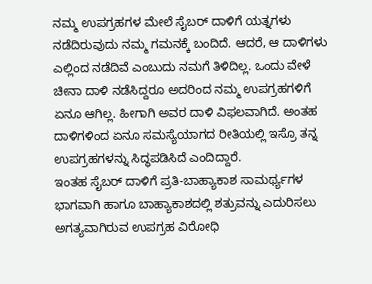ನಮ್ಮ ಉಪಗ್ರಹಗಳ ಮೇಲೆ ಸೈಬರ್‌ ದಾಳಿಗೆ ಯತ್ನಗಳು ನಡೆದಿರುವುದು ನಮ್ಮ ಗಮನಕ್ಕೆ ಬಂದಿದೆ. ಆದರೆ, ಆ ದಾಳಿಗಳು ಎಲ್ಲಿಂದ ನಡೆದಿವೆ ಎಂಬುದು ನಮಗೆ ತಿಳಿದಿಲ್ಲ. ಒಂದು ವೇಳೆ ಚೀನಾ ದಾಳಿ ನಡೆಸಿದ್ದರೂ ಅದರಿಂದ ನಮ್ಮ ಉಪಗ್ರಹಗಳಿಗೆ ಏನೂ ಆಗಿಲ್ಲ. ಹೀಗಾಗಿ ಅವರ ದಾಳಿ ವಿಫಲವಾಗಿದೆ. ಅಂತಹ ದಾಳಿಗಳಿಂದ ಏನೂ ಸಮಸ್ಯೆಯಾಗದ ರೀತಿಯಲ್ಲಿ ಇಸ್ರೊ ತನ್ನ ಉಪಗ್ರಹಗಳನ್ನು ಸಿದ್ಧಪಡಿಸಿದೆ ಎಂದಿದ್ದಾರೆ.
ಇಂತಹ ಸೈಬರ್‌ ದಾಳಿಗೆ ಪ್ರತಿ-ಬಾಹ್ಯಾಕಾಶ ಸಾಮರ್ಥ್ಯಗಳ ಭಾಗವಾಗಿ ಹಾಗೂ ಬಾಹ್ಯಾಕಾಶದಲ್ಲಿ ಶತ್ರುವನ್ನು ಎದುರಿಸಲು ಅಗತ್ಯವಾಗಿರುವ ಉಪಗ್ರಹ ವಿರೋಧಿ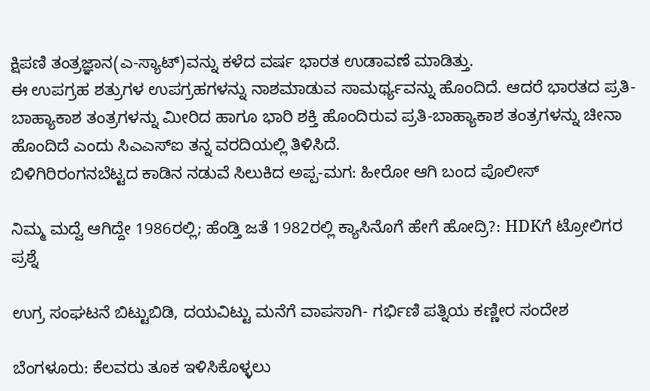ಕ್ಷಿಪಣಿ ತಂತ್ರಜ್ಞಾನ(ಎ-ಸ್ಯಾಟ್‌)ವನ್ನು ಕಳೆದ ವರ್ಷ ಭಾರತ ಉಡಾವಣೆ ಮಾಡಿತ್ತು.
ಈ ಉಪಗ್ರಹ ಶತ್ರುಗಳ ಉಪಗ್ರಹಗಳನ್ನು ನಾಶಮಾಡುವ ಸಾಮರ್ಥ್ಯವನ್ನು ಹೊಂದಿದೆ. ಆದರೆ ಭಾರತದ ಪ್ರತಿ-ಬಾಹ್ಯಾಕಾಶ ತಂತ್ರಗಳನ್ನು ಮೀರಿದ ಹಾಗೂ ಭಾರಿ ಶಕ್ತಿ ಹೊಂದಿರುವ ಪ್ರತಿ-ಬಾಹ್ಯಾಕಾಶ ತಂತ್ರಗಳನ್ನು ಚೀನಾ ಹೊಂದಿದೆ ಎಂದು ಸಿಎಎಸ್ಐ ತನ್ನ ವರದಿಯಲ್ಲಿ ತಿಳಿಸಿದೆ.
ಬಿಳಿಗಿರಿರಂಗನಬೆಟ್ಟದ ಕಾಡಿನ ನಡುವೆ ಸಿಲುಕಿದ ಅಪ್ಪ-ಮಗ: ಹೀರೋ ಆಗಿ ಬಂದ ಪೊಲೀಸ್

ನಿಮ್ಮ ಮದ್ವೆ ಆಗಿದ್ದೇ 1986ರಲ್ಲಿ; ಹೆಂಡ್ತಿ ಜತೆ 1982ರಲ್ಲಿ ಕ್ಯಾಸಿನೊಗೆ ಹೇಗೆ ಹೋದ್ರಿ?: HDKಗೆ ಟ್ರೋಲಿಗರ ಪ್ರಶ್ನೆ

ಉಗ್ರ ಸಂಘಟನೆ ಬಿಟ್ಟುಬಿಡಿ, ದಯವಿಟ್ಟು ಮನೆಗೆ ವಾಪಸಾಗಿ- ಗರ್ಭಿಣಿ ಪತ್ನಿಯ ಕಣ್ಣೀರ ಸಂದೇಶ

ಬೆಂಗಳೂರು: ಕೆಲವರು ತೂಕ ಇಳಿಸಿಕೊಳ್ಳಲು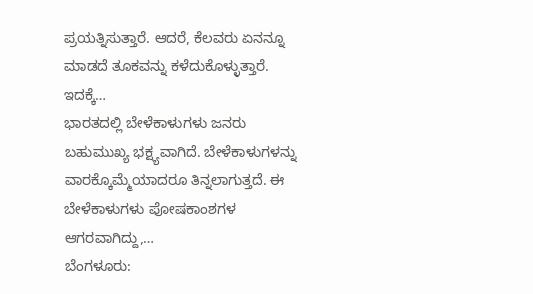ಪ್ರಯತ್ನಿಸುತ್ತಾರೆ. ಆದರೆ, ಕೆಲವರು ಏನನ್ನೂ ಮಾಡದೆ ತೂಕವನ್ನು ಕಳೆದುಕೊಳ್ಳುತ್ತಾರೆ. ಇದಕ್ಕೆ…
ಭಾರತದಲ್ಲಿ ಬೇಳೆಕಾಳುಗಳು ಜನರು ಬಹುಮುಖ್ಯ ಭಕ್ಷ್ಯವಾಗಿದೆ. ಬೇಳೆಕಾಳುಗಳನ್ನು ವಾರಕ್ಕೊಮ್ಮೆಯಾದರೂ ತಿನ್ನಲಾಗುತ್ತದೆ. ಈ ಬೇಳೆಕಾಳುಗಳು ಪೋಷಕಾಂಶಗಳ ಆಗರವಾಗಿದ್ದು,…
ಬೆಂಗಳೂರು: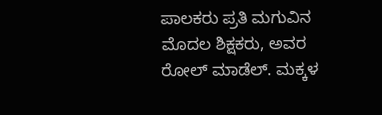ಪಾಲಕರು ಪ್ರತಿ ಮಗುವಿನ ಮೊದಲ ಶಿಕ್ಷಕರು, ಅವರ ರೋಲ್ ಮಾಡೆಲ್. ಮಕ್ಕಳ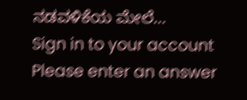ನಡವಳಿಕೆಯ ಮೇಲೆ…
Sign in to your account
Please enter an answer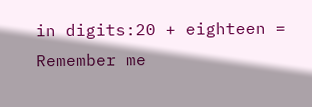in digits:20 + eighteen =
Remember me